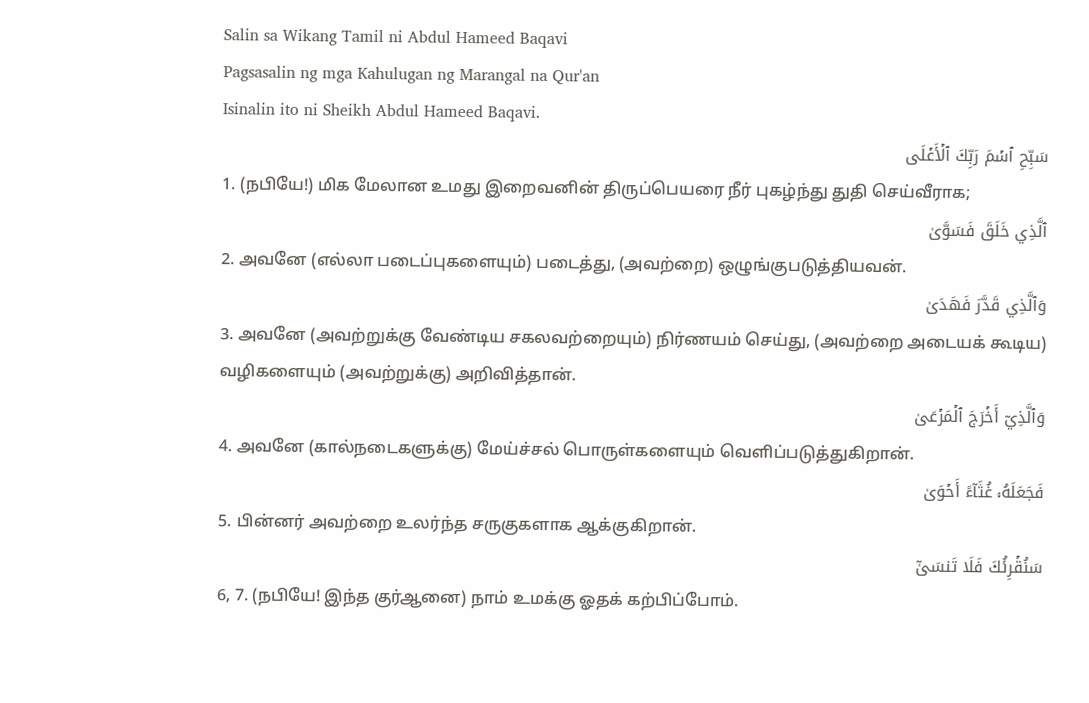Salin sa Wikang Tamil ni Abdul Hameed Baqavi
Pagsasalin ng mga Kahulugan ng Marangal na Qur'an
Isinalin ito ni Sheikh Abdul Hameed Baqavi.
سَبِّحِ ٱسۡمَ رَبِّكَ ٱلۡأَعۡلَى
1. (நபியே!) மிக மேலான உமது இறைவனின் திருப்பெயரை நீர் புகழ்ந்து துதி செய்வீராக;
ٱلَّذِي خَلَقَ فَسَوَّىٰ
2. அவனே (எல்லா படைப்புகளையும்) படைத்து, (அவற்றை) ஒழுங்குபடுத்தியவன்.
وَٱلَّذِي قَدَّرَ فَهَدَىٰ
3. அவனே (அவற்றுக்கு வேண்டிய சகலவற்றையும்) நிர்ணயம் செய்து, (அவற்றை அடையக் கூடிய) வழிகளையும் (அவற்றுக்கு) அறிவித்தான்.
وَٱلَّذِيٓ أَخۡرَجَ ٱلۡمَرۡعَىٰ
4. அவனே (கால்நடைகளுக்கு) மேய்ச்சல் பொருள்களையும் வெளிப்படுத்துகிறான்.
فَجَعَلَهُۥ غُثَآءً أَحۡوَىٰ
5. பின்னர் அவற்றை உலர்ந்த சருகுகளாக ஆக்குகிறான்.
سَنُقۡرِئُكَ فَلَا تَنسَىٰٓ
6, 7. (நபியே! இந்த குர்ஆனை) நாம் உமக்கு ஓதக் கற்பிப்போம்.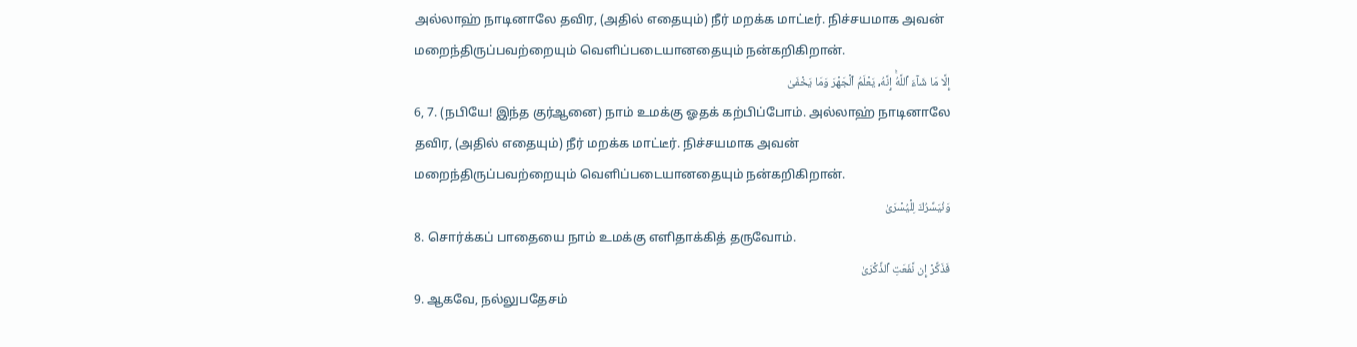அல்லாஹ் நாடினாலே தவிர, (அதில் எதையும்) நீர் மறக்க மாட்டீர். நிச்சயமாக அவன் மறைந்திருப்பவற்றையும் வெளிப்படையானதையும் நன்கறிகிறான்.
إِلَّا مَا شَآءَ ٱللَّهُۚ إِنَّهُۥ يَعۡلَمُ ٱلۡجَهۡرَ وَمَا يَخۡفَىٰ
6, 7. (நபியே! இந்த குர்ஆனை) நாம் உமக்கு ஓதக் கற்பிப்போம். அல்லாஹ் நாடினாலே தவிர, (அதில் எதையும்) நீர் மறக்க மாட்டீர். நிச்சயமாக அவன் மறைந்திருப்பவற்றையும் வெளிப்படையானதையும் நன்கறிகிறான்.
وَنُيَسِّرُكَ لِلۡيُسۡرَىٰ
8. சொர்க்கப் பாதையை நாம் உமக்கு எளிதாக்கித் தருவோம்.
فَذَكِّرۡ إِن نَّفَعَتِ ٱلذِّكۡرَىٰ
9. ஆகவே, நல்லுபதேசம்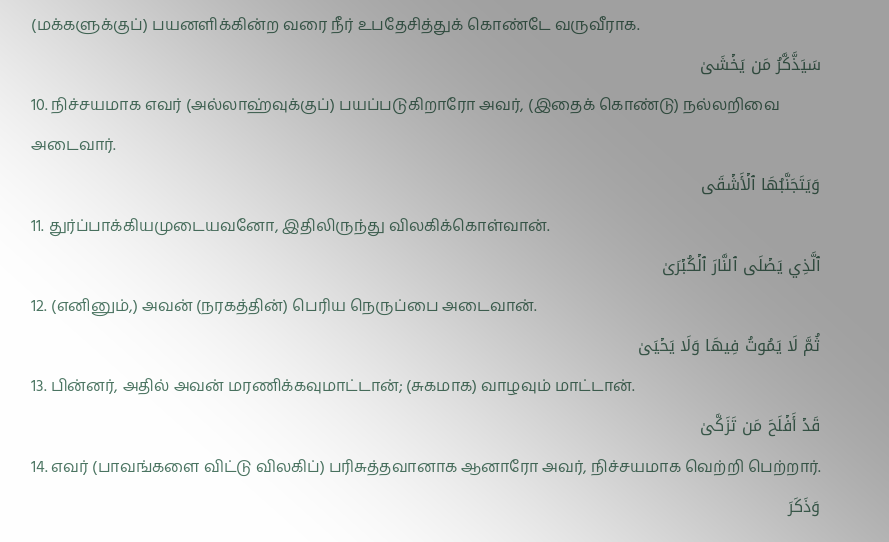(மக்களுக்குப்) பயனளிக்கின்ற வரை நீர் உபதேசித்துக் கொண்டே வருவீராக.
سَيَذَّكَّرُ مَن يَخۡشَىٰ
10. நிச்சயமாக எவர் (அல்லாஹ்வுக்குப்) பயப்படுகிறாரோ அவர், (இதைக் கொண்டு) நல்லறிவை அடைவார்.
وَيَتَجَنَّبُهَا ٱلۡأَشۡقَى
11. துர்ப்பாக்கியமுடையவனோ, இதிலிருந்து விலகிக்கொள்வான்.
ٱلَّذِي يَصۡلَى ٱلنَّارَ ٱلۡكُبۡرَىٰ
12. (எனினும்,) அவன் (நரகத்தின்) பெரிய நெருப்பை அடைவான்.
ثُمَّ لَا يَمُوتُ فِيهَا وَلَا يَحۡيَىٰ
13. பின்னர், அதில் அவன் மரணிக்கவுமாட்டான்; (சுகமாக) வாழவும் மாட்டான்.
قَدۡ أَفۡلَحَ مَن تَزَكَّىٰ
14. எவர் (பாவங்களை விட்டு விலகிப்) பரிசுத்தவானாக ஆனாரோ அவர், நிச்சயமாக வெற்றி பெற்றார்.
وَذَكَرَ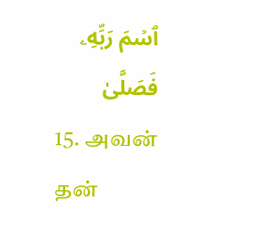ٱسۡمَ رَبِّهِۦ فَصَلَّىٰ
15. அவன் தன்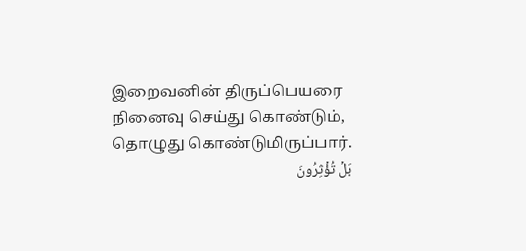இறைவனின் திருப்பெயரை நினைவு செய்து கொண்டும், தொழுது கொண்டுமிருப்பார்.
بَلۡ تُؤۡثِرُونَ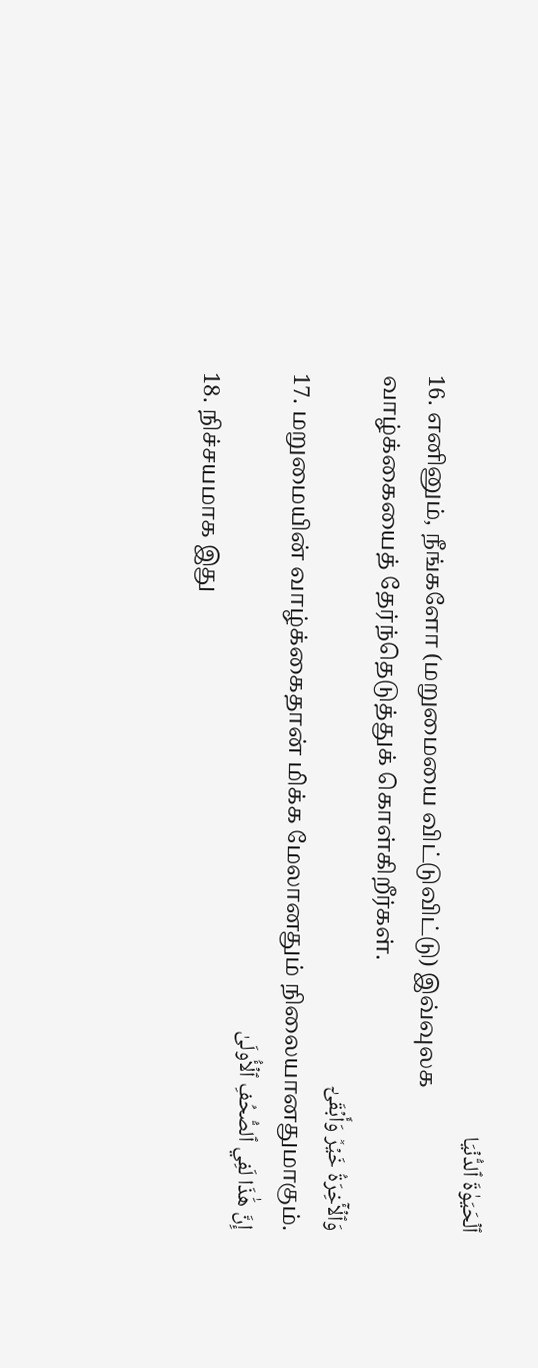ٱلۡحَيَوٰةَ ٱلدُّنۡيَا
16. எனினும், நீங்களோ (மறுமையை விட்டுவிட்டு) இவ்வுலக வாழ்க்கையைத் தேர்ந்தெடுத்துக் கொள்கிறீர்கள்.
وَٱلۡأٓخِرَةُ خَيۡرٞ وَأَبۡقَىٰٓ
17. மறுமையின் வாழ்க்கைதான் மிக்க மேலானதும் நிலையானதுமாகும்.
إِنَّ هَٰذَا لَفِي ٱلصُّحُفِ ٱلۡأُولَىٰ
18. நிச்சயமாக இது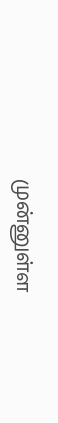முன்னுள்ள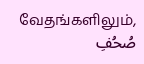வேதங்களிலும்,
صُحُفِ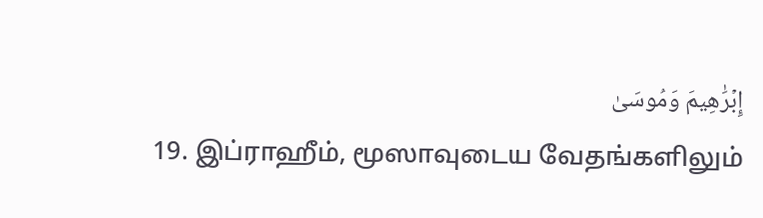إِبۡرَٰهِيمَ وَمُوسَىٰ
19. இப்ராஹீம், மூஸாவுடைய வேதங்களிலும்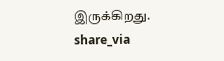இருக்கிறது.
share_via